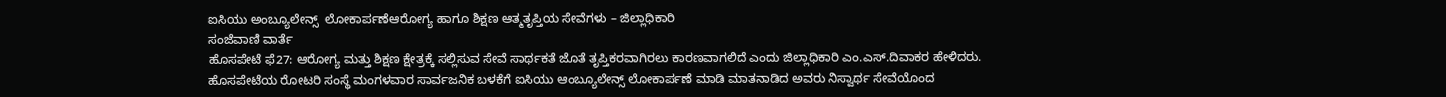ಐಸಿಯು ಅಂಬ್ಯೂಲೇನ್ಸ್  ಲೋಕಾರ್ಪಣೆಆರೋಗ್ಯ ಹಾಗೂ ಶಿಕ್ಷಣ ಆತ್ಮತೃಪ್ತಿಯ ಸೇವೆಗಳು – ಜಿಲ್ಲಾಧಿಕಾರಿ
ಸಂಜೆವಾಣಿ ವಾರ್ತೆ
ಹೊಸಪೇಟೆ ಫೆ27: ಆರೋಗ್ಯ ಮತ್ತು ಶಿಕ್ಷಣ ಕ್ಷೇತ್ರಕ್ಕೆ ಸಲ್ಲಿಸುವ ಸೇವೆ ಸಾರ್ಥಕತೆ ಜೊತೆ ತೃಪ್ತಿಕರವಾಗಿರಲು ಕಾರಣವಾಗಲಿದೆ ಎಂದು ಜಿಲ್ಲಾಧಿಕಾರಿ ಎಂ.ಎಸ್.ದಿವಾಕರ ಹೇಳಿದರು.
ಹೊಸಪೇಟೆಯ ರೋಟರಿ ಸಂಸ್ಥೆ ಮಂಗಳವಾರ ಸಾರ್ವಜನಿಕ ಬಳಕೆಗೆ ಐಸಿಯು ಆಂಬ್ಯೂಲೇನ್ಸ್ ಲೋಕಾರ್ಪಣೆ ಮಾಡಿ ಮಾತನಾಡಿದ ಅವರು ನಿಸ್ವಾರ್ಥ ಸೇವೆಯೊಂದ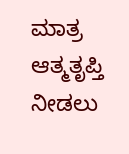ಮಾತ್ರ ಆತ್ಮತೃಪ್ತಿ ನೀಡಲು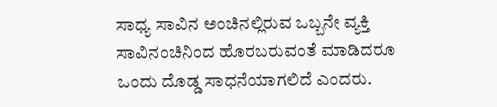ಸಾಧ್ಯ ಸಾವಿನ ಅಂಚಿನಲ್ಲಿರುವ ಒಬ್ಬನೇ ವ್ಯಕ್ತಿ ಸಾವಿನಂಚಿನಿಂದ ಹೊರಬರುವಂತೆ ಮಾಡಿದರೂ ಒಂದು ದೊಡ್ಡ ಸಾಧನೆಯಾಗಲಿದೆ ಎಂದರು.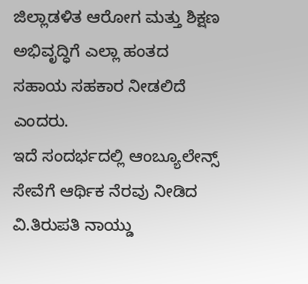ಜಿಲ್ಲಾಡಳಿತ ಆರೋಗ ಮತ್ತು ಶಿಕ್ಷಣ ಅಭಿವೃದ್ಧಿಗೆ ಎಲ್ಲಾ ಹಂತದ ಸಹಾಯ ಸಹಕಾರ ನೀಡಲಿದೆ ಎಂದರು.
ಇದೆ ಸಂದರ್ಭದಲ್ಲಿ ಆಂಬ್ಯೂಲೇನ್ಸ್ ಸೇವೆಗೆ ಆರ್ಥಿಕ ನೆರವು ನೀಡಿದ ವಿ.ತಿರುಪತಿ ನಾಯ್ಡು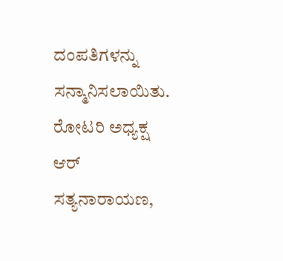ದಂಪತಿಗಳನ್ನು ಸನ್ಮಾನಿಸಲಾಯಿತು.
ರೋಟರಿ ಅಧ್ಯಕ್ಷ ಆರ್ ಸತ್ಯನಾರಾಯಣ,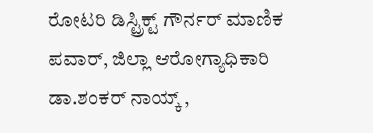ರೋಟರಿ ಡಿಸ್ಟ್ರಿಕ್ಟ್ ಗೌರ್ನರ್ ಮಾಣಿಕ ಪವಾರ್, ಜಿಲ್ಲಾ ಆರೋಗ್ಯಾಧಿಕಾರಿ ಡಾ.ಶಂಕರ್ ನಾಯ್ಕ್ ,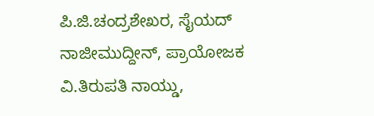ಪಿ.ಜಿ.ಚಂದ್ರಶೇಖರ, ಸೈಯದ್ ನಾಜೀಮುದ್ದೀನ್, ಪ್ರಾಯೋಜಕ ವಿ.ತಿರುಪತಿ ನಾಯ್ಡು,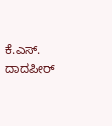ಕೆ.ಎಸ್. ದಾದಪೀರ್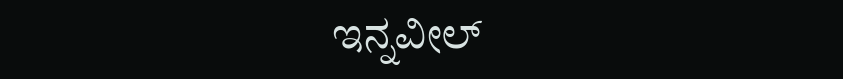ಇನ್ನವೀಲ್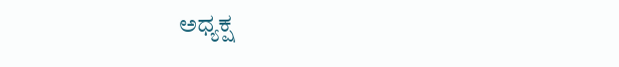ಅಧ್ಯಕ್ಷ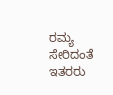ರಮ್ಯ ಸೇರಿದಂತೆ ಇತರರು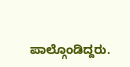ಪಾಲ್ಗೊಂಡಿದ್ದರು.